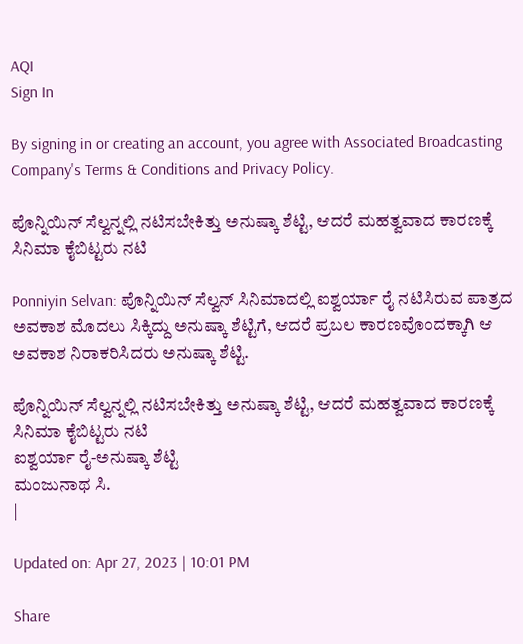AQI
Sign In

By signing in or creating an account, you agree with Associated Broadcasting Company's Terms & Conditions and Privacy Policy.

ಪೊನ್ನಿಯಿನ್ ಸೆಲ್ವನ್ನಲ್ಲಿ ನಟಿಸಬೇಕಿತ್ತು ಅನುಷ್ಕಾ ಶೆಟ್ಟಿ, ಆದರೆ ಮಹತ್ವವಾದ ಕಾರಣಕ್ಕೆ ಸಿನಿಮಾ ಕೈಬಿಟ್ಟರು ನಟಿ

Ponniyin Selvan: ಪೊನ್ನಿಯಿನ್ ಸೆಲ್ವನ್ ಸಿನಿಮಾದಲ್ಲಿ ಐಶ್ವರ್ಯಾ ರೈ ನಟಿಸಿರುವ ಪಾತ್ರದ ಅವಕಾಶ ಮೊದಲು ಸಿಕ್ಕಿದ್ದು ಅನುಷ್ಕಾ ಶೆಟ್ಟಿಗೆ, ಆದರೆ ಪ್ರಬಲ ಕಾರಣವೊಂದಕ್ಕಾಗಿ ಆ ಅವಕಾಶ ನಿರಾಕರಿಸಿದರು ಅನುಷ್ಕಾ ಶೆಟ್ಟಿ.

ಪೊನ್ನಿಯಿನ್ ಸೆಲ್ವನ್ನಲ್ಲಿ ನಟಿಸಬೇಕಿತ್ತು ಅನುಷ್ಕಾ ಶೆಟ್ಟಿ, ಆದರೆ ಮಹತ್ವವಾದ ಕಾರಣಕ್ಕೆ ಸಿನಿಮಾ ಕೈಬಿಟ್ಟರು ನಟಿ
ಐಶ್ವರ್ಯಾ ರೈ-ಅನುಷ್ಕಾ ಶೆಟ್ಟಿ
ಮಂಜುನಾಥ ಸಿ.
|

Updated on: Apr 27, 2023 | 10:01 PM

Share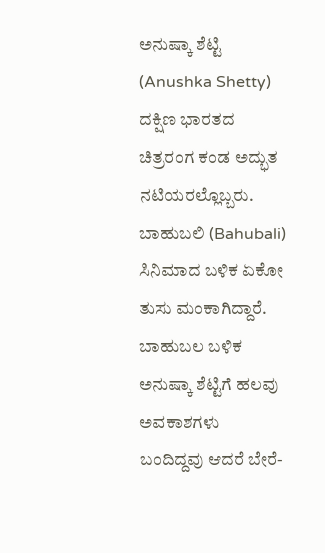ಅನುಷ್ಕಾ ಶೆಟ್ಟಿ (Anushka Shetty) ದಕ್ಷಿಣ ಭಾರತದ ಚಿತ್ರರಂಗ ಕಂಡ ಅದ್ಭುತ ನಟಿಯರಲ್ಲೊಬ್ಬರು. ಬಾಹುಬಲಿ (Bahubali) ಸಿನಿಮಾದ ಬಳಿಕ ಏಕೋ ತುಸು ಮಂಕಾಗಿದ್ದಾರೆ. ಬಾಹುಬಲ ಬಳಿಕ ಅನುಷ್ಕಾ ಶೆಟ್ಟಿಗೆ ಹಲವು ಅವಕಾಶಗಳು ಬಂದಿದ್ದವು ಆದರೆ ಬೇರೆ-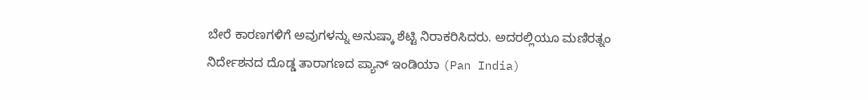ಬೇರೆ ಕಾರಣಗಳಿಗೆ ಅವುಗಳನ್ನು ಅನುಷ್ಕಾ ಶೆಟ್ಟಿ ನಿರಾಕರಿಸಿದರು. ಅದರಲ್ಲಿಯೂ ಮಣಿರತ್ನಂ ನಿರ್ದೇಶನದ ದೊಡ್ಡ ತಾರಾಗಣದ ಪ್ಯಾನ್ ಇಂಡಿಯಾ (Pan India)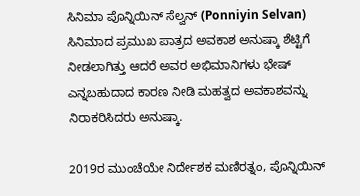ಸಿನಿಮಾ ಪೊನ್ನಿಯಿನ್ ಸೆಲ್ವನ್ (Ponniyin Selvan) ಸಿನಿಮಾದ ಪ್ರಮುಖ ಪಾತ್ರದ ಅವಕಾಶ ಅನುಷ್ಕಾ ಶೆಟ್ಟಿಗೆ ನೀಡಲಾಗಿತ್ತು ಆದರೆ ಅವರ ಅಭಿಮಾನಿಗಳು ಭೇಷ್ ಎನ್ನಬಹುದಾದ ಕಾರಣ ನೀಡಿ ಮಹತ್ವದ ಅವಕಾಶವನ್ನು ನಿರಾಕರಿಸಿದರು ಅನುಷ್ಕಾ.

2019ರ ಮುಂಚೆಯೇ ನಿರ್ದೇಶಕ ಮಣಿರತ್ನಂ, ಪೊನ್ನಿಯಿನ್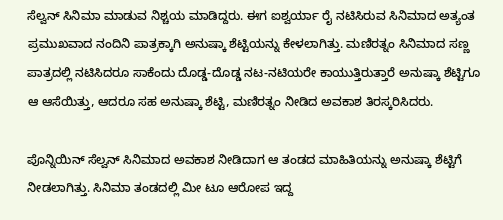ಸೆಲ್ವನ್ ಸಿನಿಮಾ ಮಾಡುವ ನಿಶ್ಚಯ ಮಾಡಿದ್ದರು. ಈಗ ಐಶ್ವರ್ಯಾ ರೈ ನಟಿಸಿರುವ ಸಿನಿಮಾದ ಅತ್ಯಂತ ಪ್ರಮುಖವಾದ ನಂದಿನಿ ಪಾತ್ರಕ್ಕಾಗಿ ಅನುಷ್ಕಾ ಶೆಟ್ಟಿಯನ್ನು ಕೇಳಲಾಗಿತ್ತು. ಮಣಿರತ್ನಂ ಸಿನಿಮಾದ ಸಣ್ಣ ಪಾತ್ರದಲ್ಲಿ ನಟಿಸಿದರೂ ಸಾಕೆಂದು ದೊಡ್ಡ-ದೊಡ್ಡ ನಟ-ನಟಿಯರೇ ಕಾಯುತ್ತಿರುತ್ತಾರೆ ಅನುಷ್ಕಾ ಶೆಟ್ಟಿಗೂ ಆ ಆಸೆಯಿತ್ತು, ಆದರೂ ಸಹ ಅನುಷ್ಕಾ ಶೆಟ್ಟಿ, ಮಣಿರತ್ನಂ ನೀಡಿದ ಅವಕಾಶ ತಿರಸ್ಕರಿಸಿದರು.

ಪೊನ್ನಿಯಿನ್ ಸೆಲ್ವನ್ ಸಿನಿಮಾದ ಅವಕಾಶ ನೀಡಿದಾಗ ಆ ತಂಡದ ಮಾಹಿತಿಯನ್ನು ಅನುಷ್ಕಾ ಶೆಟ್ಟಿಗೆ ನೀಡಲಾಗಿತ್ತು. ಸಿನಿಮಾ ತಂಡದಲ್ಲಿ ಮೀ ಟೂ ಆರೋಪ ಇದ್ದ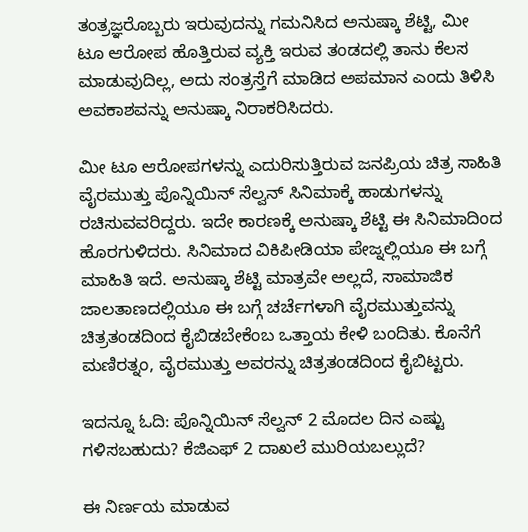ತಂತ್ರಜ್ಞರೊಬ್ಬರು ಇರುವುದನ್ನು ಗಮನಿಸಿದ ಅನುಷ್ಕಾ ಶೆಟ್ಟಿ, ಮೀ ಟೂ ಆರೋಪ ಹೊತ್ತಿರುವ ವ್ಯಕ್ತಿ ಇರುವ ತಂಡದಲ್ಲಿ ತಾನು ಕೆಲಸ ಮಾಡುವುದಿಲ್ಲ, ಅದು ಸಂತ್ರಸ್ತೆಗೆ ಮಾಡಿದ ಅಪಮಾನ ಎಂದು ತಿಳಿಸಿ ಅವಕಾಶವನ್ನು ಅನುಷ್ಕಾ ನಿರಾಕರಿಸಿದರು.

ಮೀ ಟೂ ಆರೋಪಗಳನ್ನು ಎದುರಿಸುತ್ತಿರುವ ಜನಪ್ರಿಯ ಚಿತ್ರ ಸಾಹಿತಿ ವೈರಮುತ್ತು ಪೊನ್ನಿಯಿನ್ ಸೆಲ್ವನ್ ಸಿನಿಮಾಕ್ಕೆ ಹಾಡುಗಳನ್ನು ರಚಿಸುವವರಿದ್ದರು. ಇದೇ ಕಾರಣಕ್ಕೆ ಅನುಷ್ಕಾ ಶೆಟ್ಟಿ ಈ ಸಿನಿಮಾದಿಂದ ಹೊರಗುಳಿದರು. ಸಿನಿಮಾದ ವಿಕಿಪೀಡಿಯಾ ಪೇಜ್ನಲ್ಲಿಯೂ ಈ ಬಗ್ಗೆ ಮಾಹಿತಿ ಇದೆ. ಅನುಷ್ಕಾ ಶೆಟ್ಟಿ ಮಾತ್ರವೇ ಅಲ್ಲದೆ, ಸಾಮಾಜಿಕ ಜಾಲತಾಣದಲ್ಲಿಯೂ ಈ ಬಗ್ಗೆ ಚರ್ಚೆಗಳಾಗಿ ವೈರಮುತ್ತುವನ್ನು ಚಿತ್ರತಂಡದಿಂದ ಕೈಬಿಡಬೇಕೆಂಬ ಒತ್ತಾಯ ಕೇಳಿ ಬಂದಿತು. ಕೊನೆಗೆ ಮಣಿರತ್ನಂ, ವೈರಮುತ್ತು ಅವರನ್ನು ಚಿತ್ರತಂಡದಿಂದ ಕೈಬಿಟ್ಟರು.

ಇದನ್ನೂ ಓದಿ: ಪೊನ್ನಿಯಿನ್ ಸೆಲ್ವನ್ 2 ಮೊದಲ ದಿನ ಎಷ್ಟು ಗಳಿಸಬಹುದು? ಕೆಜಿಎಫ್ 2 ದಾಖಲೆ ಮುರಿಯಬಲ್ಲುದೆ?

ಈ ನಿರ್ಣಯ ಮಾಡುವ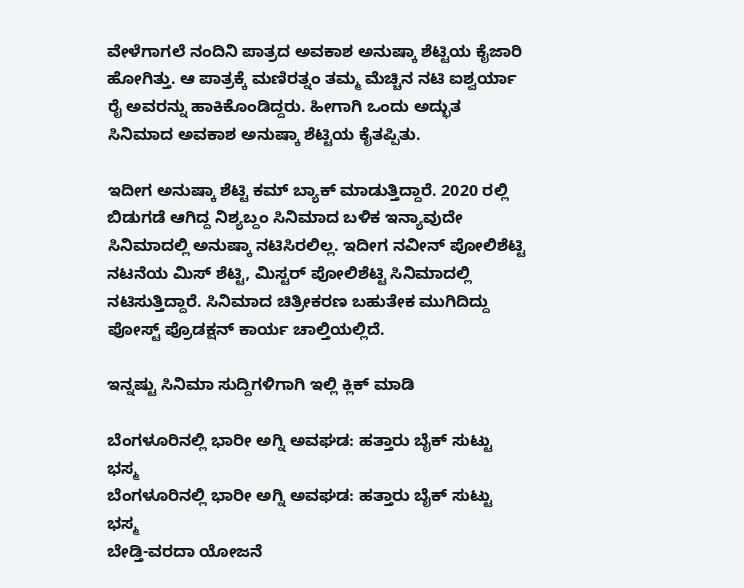ವೇಳೆಗಾಗಲೆ ನಂದಿನಿ ಪಾತ್ರದ ಅವಕಾಶ ಅನುಷ್ಕಾ ಶೆಟ್ಟಿಯ ಕೈಜಾರಿ ಹೋಗಿತ್ತು. ಆ ಪಾತ್ರಕ್ಕೆ ಮಣಿರತ್ನಂ ತಮ್ಮ ಮೆಚ್ಚಿನ ನಟಿ ಐಶ್ವರ್ಯಾ ರೈ ಅವರನ್ನು ಹಾಕಿಕೊಂಡಿದ್ದರು. ಹೀಗಾಗಿ ಒಂದು ಅದ್ಭುತ ಸಿನಿಮಾದ ಅವಕಾಶ ಅನುಷ್ಕಾ ಶೆಟ್ಟಿಯ ಕೈತಪ್ಪಿತು.

ಇದೀಗ ಅನುಷ್ಕಾ ಶೆಟ್ಟಿ ಕಮ್ ಬ್ಯಾಕ್ ಮಾಡುತ್ತಿದ್ದಾರೆ. 2020 ರಲ್ಲಿ ಬಿಡುಗಡೆ ಆಗಿದ್ದ ನಿಶ್ಯಬ್ದಂ ಸಿನಿಮಾದ ಬಳಿಕ ಇನ್ಯಾವುದೇ ಸಿನಿಮಾದಲ್ಲಿ ಅನುಷ್ಕಾ ನಟಿಸಿರಲಿಲ್ಲ. ಇದೀಗ ನವೀನ್ ಪೋಲಿಶೆಟ್ಟಿ ನಟನೆಯ ಮಿಸ್ ಶೆಟ್ಟಿ, ಮಿಸ್ಟರ್ ಪೋಲಿಶೆಟ್ಟಿ ಸಿನಿಮಾದಲ್ಲಿ ನಟಿಸುತ್ತಿದ್ದಾರೆ. ಸಿನಿಮಾದ ಚಿತ್ರೀಕರಣ ಬಹುತೇಕ ಮುಗಿದಿದ್ದು ಪೋಸ್ಟ್ ಪ್ರೊಡಕ್ಷನ್ ಕಾರ್ಯ ಚಾಲ್ತಿಯಲ್ಲಿದೆ.

ಇನ್ನಷ್ಟು ಸಿನಿಮಾ ಸುದ್ದಿಗಳಿಗಾಗಿ ಇಲ್ಲಿ ಕ್ಲಿಕ್ ಮಾಡಿ

ಬೆಂಗಳೂರಿನಲ್ಲಿ ಭಾರೀ ಅಗ್ನಿ ಅವಘಡ: ಹತ್ತಾರು ಬೈಕ್ ಸುಟ್ಟು ಭಸ್ಮ
ಬೆಂಗಳೂರಿನಲ್ಲಿ ಭಾರೀ ಅಗ್ನಿ ಅವಘಡ: ಹತ್ತಾರು ಬೈಕ್ ಸುಟ್ಟು ಭಸ್ಮ
ಬೇಡ್ತಿ-ವರದಾ ಯೋಜನೆ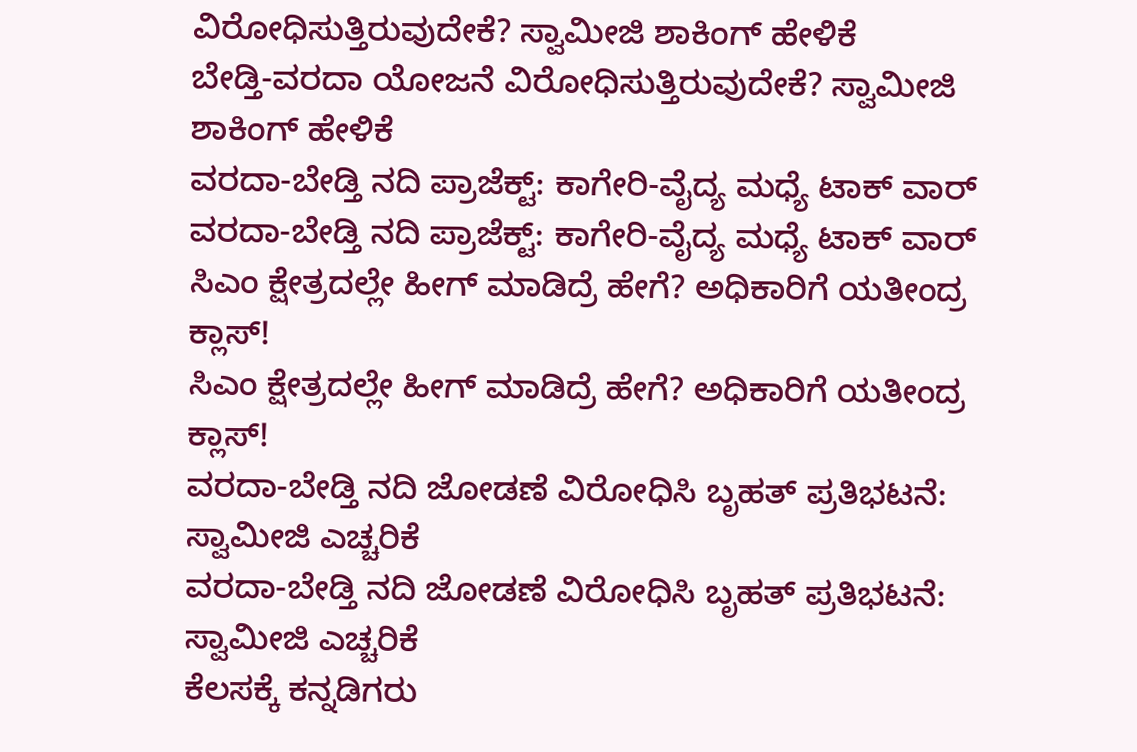ವಿರೋಧಿಸುತ್ತಿರುವುದೇಕೆ? ಸ್ವಾಮೀಜಿ ಶಾಕಿಂಗ್ ಹೇಳಿಕೆ
ಬೇಡ್ತಿ-ವರದಾ ಯೋಜನೆ ವಿರೋಧಿಸುತ್ತಿರುವುದೇಕೆ? ಸ್ವಾಮೀಜಿ ಶಾಕಿಂಗ್ ಹೇಳಿಕೆ
ವರದಾ-ಬೇಡ್ತಿ ನದಿ ಪ್ರಾಜೆಕ್ಟ್: ಕಾಗೇರಿ-ವೈದ್ಯ ಮಧ್ಯೆ ಟಾಕ್ ವಾರ್
ವರದಾ-ಬೇಡ್ತಿ ನದಿ ಪ್ರಾಜೆಕ್ಟ್: ಕಾಗೇರಿ-ವೈದ್ಯ ಮಧ್ಯೆ ಟಾಕ್ ವಾರ್
ಸಿಎಂ ಕ್ಷೇತ್ರದಲ್ಲೇ ಹೀಗ್ ಮಾಡಿದ್ರೆ ಹೇಗೆ? ಅಧಿಕಾರಿಗೆ ಯತೀಂದ್ರ ಕ್ಲಾಸ್!
ಸಿಎಂ ಕ್ಷೇತ್ರದಲ್ಲೇ ಹೀಗ್ ಮಾಡಿದ್ರೆ ಹೇಗೆ? ಅಧಿಕಾರಿಗೆ ಯತೀಂದ್ರ ಕ್ಲಾಸ್!
ವರದಾ-ಬೇಡ್ತಿ ನದಿ ಜೋಡಣೆ ವಿರೋಧಿಸಿ ಬೃಹತ್ ಪ್ರತಿಭಟನೆ: ಸ್ವಾಮೀಜಿ ಎಚ್ಚರಿಕೆ
ವರದಾ-ಬೇಡ್ತಿ ನದಿ ಜೋಡಣೆ ವಿರೋಧಿಸಿ ಬೃಹತ್ ಪ್ರತಿಭಟನೆ: ಸ್ವಾಮೀಜಿ ಎಚ್ಚರಿಕೆ
ಕೆಲಸಕ್ಕೆ ಕನ್ನಡಿಗರು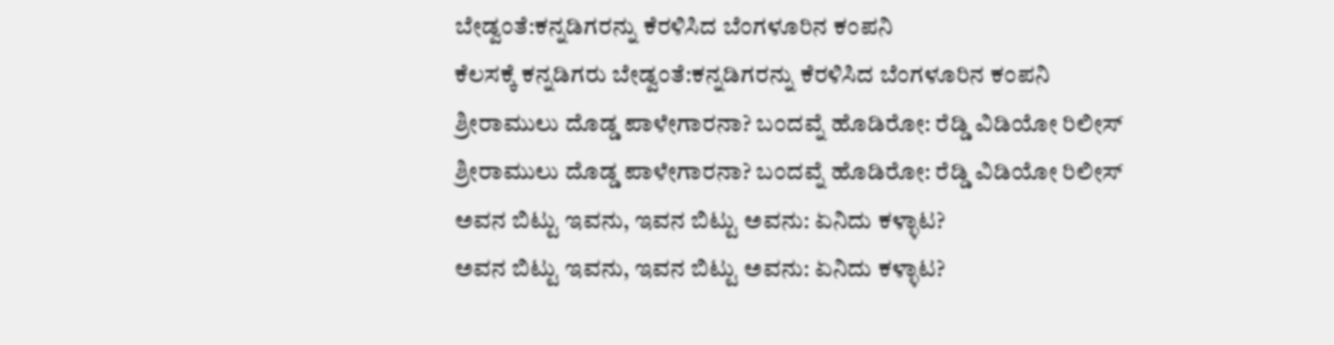ಬೇಡ್ವಂತೆ:ಕನ್ನಡಿಗರನ್ನು ಕೆರಳಿಸಿದ ಬೆಂಗಳೂರಿನ ಕಂಪನಿ
ಕೆಲಸಕ್ಕೆ ಕನ್ನಡಿಗರು ಬೇಡ್ವಂತೆ:ಕನ್ನಡಿಗರನ್ನು ಕೆರಳಿಸಿದ ಬೆಂಗಳೂರಿನ ಕಂಪನಿ
ಶ್ರೀರಾಮುಲು ದೊಡ್ಡ ಪಾಳೇಗಾರನಾ? ಬಂದವ್ನೆ ಹೊಡಿರೋ: ರೆಡ್ಡಿ ವಿಡಿಯೋ ರಿಲೀಸ್‌
ಶ್ರೀರಾಮುಲು ದೊಡ್ಡ ಪಾಳೇಗಾರನಾ? ಬಂದವ್ನೆ ಹೊಡಿರೋ: ರೆಡ್ಡಿ ವಿಡಿಯೋ ರಿಲೀಸ್‌
ಅವನ ಬಿಟ್ಟು ಇವನು, ಇವನ ಬಿಟ್ಟು ಅವನು: ಏನಿದು ಕಳ್ಳಾಟ?
ಅವನ ಬಿಟ್ಟು ಇವನು, ಇವನ ಬಿಟ್ಟು ಅವನು: ಏನಿದು ಕಳ್ಳಾಟ?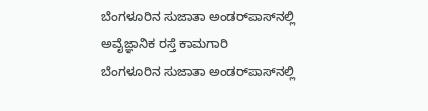ಬೆಂಗಳೂರಿನ ಸುಜಾತಾ ಅಂಡರ್‌ಪಾಸ್‌ನಲ್ಲಿ ಅವೈಜ್ಞಾನಿಕ ರಸ್ತೆ ಕಾಮಗಾರಿ
ಬೆಂಗಳೂರಿನ ಸುಜಾತಾ ಅಂಡರ್‌ಪಾಸ್‌ನಲ್ಲಿ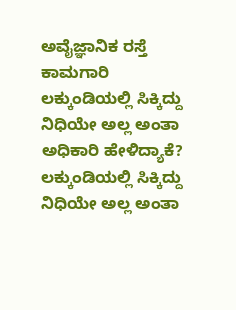ಅವೈಜ್ಞಾನಿಕ ರಸ್ತೆ ಕಾಮಗಾರಿ
ಲಕ್ಕುಂಡಿಯಲ್ಲಿ ಸಿಕ್ಕಿದ್ದು ನಿಧಿಯೇ ಅಲ್ಲ ಅಂತಾ ಅಧಿಕಾರಿ ಹೇಳಿದ್ಯಾಕೆ?
ಲಕ್ಕುಂಡಿಯಲ್ಲಿ ಸಿಕ್ಕಿದ್ದು ನಿಧಿಯೇ ಅಲ್ಲ ಅಂತಾ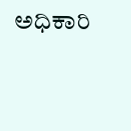ಅಧಿಕಾರಿ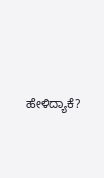ಹೇಳಿದ್ಯಾಕೆ?